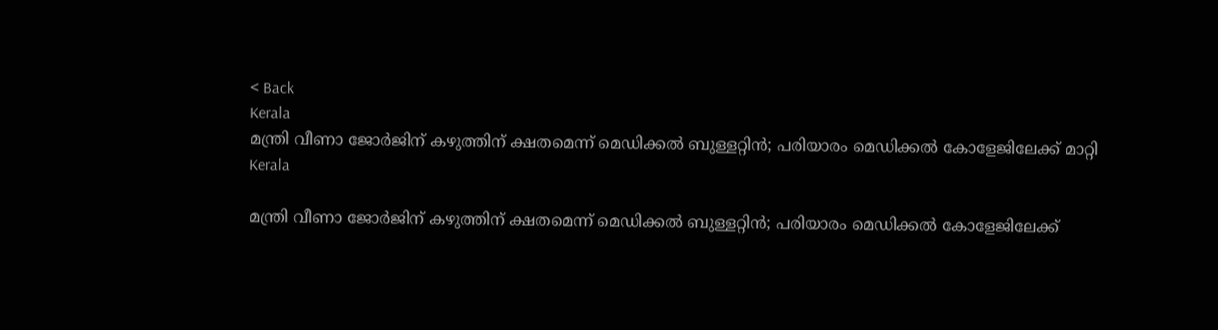< Back
Kerala
മന്ത്രി വീണാ ജോർജിന് കഴുത്തിന് ക്ഷതമെന്ന് മെഡിക്കൽ ബുള്ളറ്റിൻ; പരിയാരം മെഡിക്കൽ കോളേജിലേക്ക് മാറ്റി
Kerala

മന്ത്രി വീണാ ജോർജിന് കഴുത്തിന് ക്ഷതമെന്ന് മെഡിക്കൽ ബുള്ളറ്റിൻ; പരിയാരം മെഡിക്കൽ കോളേജിലേക്ക്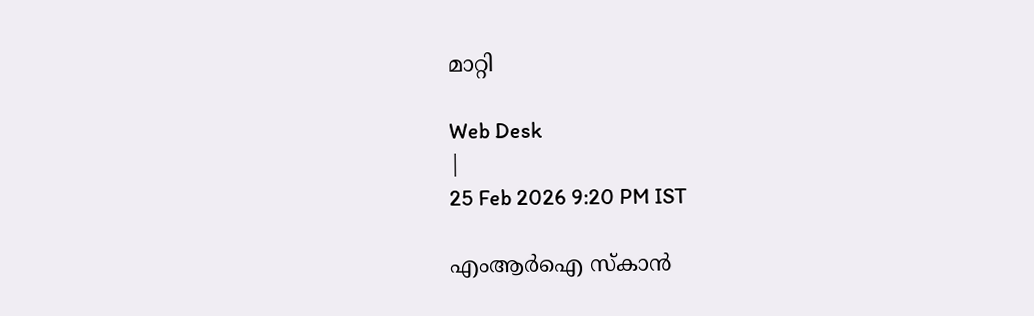മാറ്റി

Web Desk
|
25 Feb 2026 9:20 PM IST

എംആർഐ സ്കാന്‍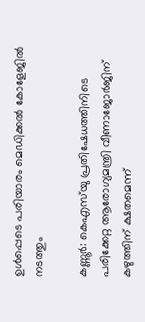ഉൾപ്പെടെ പരിയാരം മെഡിക്കൽ കോളേജിൽ നടത്തും

കണ്ണൂർ: കെഎസ്‍യു പ്രതിഷേധത്തിനിടെ പരിക്കേറ്റ ആരോഗ്യമന്ത്രി വീണാജോർജിന് കഴുത്തിന് ക്ഷതമെന്ന്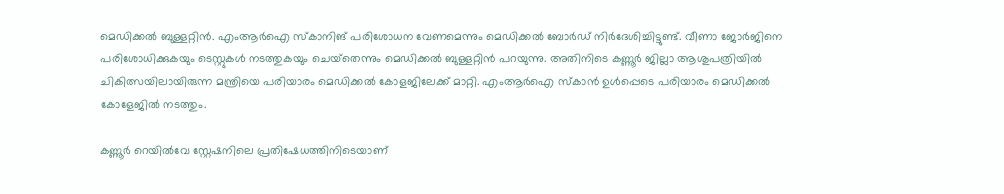മെഡിക്കൽ ബുള്ളറ്റിൻ. എംആർഐ സ്‌കാനിങ് പരിശോധന വേണമെന്നും മെഡിക്കൽ ബോർഡ് നിർദേശിച്ചിട്ടുണ്ട്. വീണാ ജോർജിനെ പരിശോധിക്കുകയും ടെസ്റ്റുകൾ നടത്തുകയും ചെയ്‌തെന്നും മെഡിക്കൽ ബുള്ളറ്റിൻ പറയുന്നു. അതിനിടെ കണ്ണൂര്‍ ജില്ലാ ആശുപത്രിയില്‍ ചികിത്സയിലായിരുന്ന മന്ത്രിയെ പരിയാരം മെഡിക്കല്‍ കോളജിലേക്ക് മാറ്റി. എംആർഐ സ്കാന്‍ ഉൾപ്പെടെ പരിയാരം മെഡിക്കൽ കോളേജിൽ നടത്തും.

കണ്ണൂർ റെയിൽവേ സ്റ്റേഷനിലെ പ്രതിഷേധത്തിനിടെയാണ്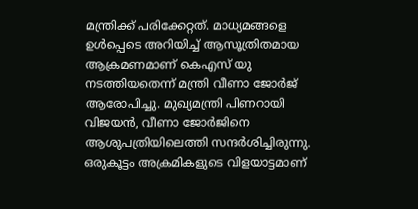മന്ത്രിക്ക് പരിക്കേറ്റത്. മാധ്യമങ്ങളെ ഉൾപ്പെടെ അറിയിച്ച് ആസൂത്രിതമായ ആക്രമണമാണ് കെഎസ് യു നടത്തിയതെന്ന് മന്ത്രി വീണാ ജോർജ് ആരോപിച്ചു. മുഖ്യമന്ത്രി പിണറായി വിജയൻ, വീണാ ജോർജിനെ ആശുപത്രിയിലെത്തി സന്ദർശിച്ചിരുന്നു. ഒരുകൂട്ടം അക്രമികളുടെ വിളയാട്ടമാണ്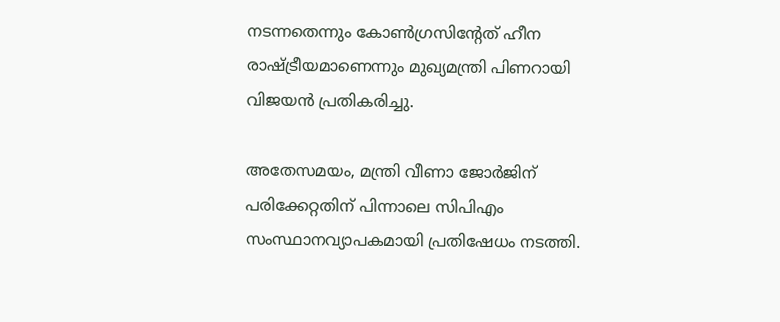നടന്നതെന്നും കോൺഗ്രസിന്റേത് ഹീന രാഷ്ട്രീയമാണെന്നും മുഖ്യമന്ത്രി പിണറായി വിജയൻ പ്രതികരിച്ചു.

അതേസമയം, മന്ത്രി വീണാ ജോർജിന് പരിക്കേറ്റതിന് പിന്നാലെ സിപിഎം സംസ്ഥാനവ്യാപകമായി പ്രതിഷേധം നടത്തി.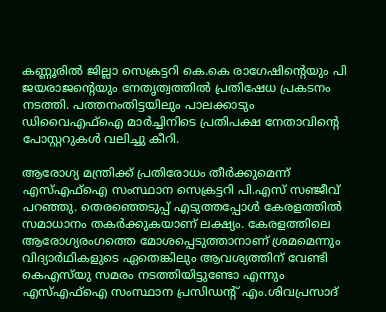കണ്ണൂരിൽ ജില്ലാ സെക്രട്ടറി കെ.കെ രാഗേഷിന്റെയും പി ജയരാജന്റെയും നേതൃത്വത്തിൽ പ്രതിഷേധ പ്രകടനം നടത്തി. പത്തനംതിട്ടയിലും പാലക്കാടും ഡിവൈഎഫ്ഐ മാർച്ചിനിടെ പ്രതിപക്ഷ നേതാവിന്റെ പോസ്റ്ററുകൾ വലിച്ചു കീറി.

ആരോഗ്യ മന്ത്രിക്ക് പ്രതിരോധം തീർക്കുമെന്ന് എസ്‍എഫ്ഐ സംസ്ഥാന സെക്രട്ടറി പി.എസ് സഞ്ജീവ് പറഞ്ഞു. തെരഞ്ഞെടുപ്പ് എടുത്തപ്പോൾ കേരളത്തിൽ സമാധാനം തകർക്കുകയാണ് ലക്ഷ്യം. കേരളത്തിലെ ആരോഗ്യരംഗത്തെ മോശപ്പെടുത്താനാണ് ശ്രമമെന്നും വിദ്യാർഥികളുടെ ഏതെങ്കിലും ആവശ്യത്തിന് വേണ്ടി കെഎസ്‌യു സമരം നടത്തിയിട്ടുണ്ടോ എന്നും എസ്എഫ്ഐ സംസ്ഥാന പ്രസിഡന്റ് എം.ശിവപ്രസാദ്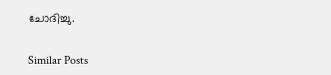ചോദിച്ചു.


Similar Posts